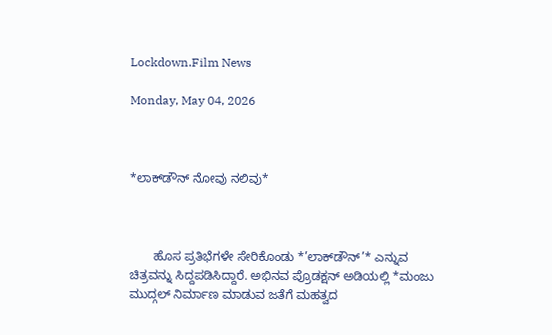Lockdown.Film News

Monday, May 04, 2026



*ಲಾಕ್‌ಡೌನ್ ನೋವು ನಲಿವು*



       ಹೊಸ ಪ್ರತಿಭೆಗಳೇ ಸೇರಿಕೊಂಡು *’ಲಾಕ್‌ಡೌನ್’* ಎನ್ನುವ ಚಿತ್ರವನ್ನು ಸಿದ್ದಪಡಿಸಿದ್ದಾರೆ. ಅಭಿನವ ಪ್ರೊಡಕ್ಷನ್ ಅಡಿಯಲ್ಲಿ *ಮಂಜು ಮುದ್ಗಲ್ ನಿರ್ಮಾಣ ಮಾಡುವ ಜತೆಗೆ ಮಹತ್ವದ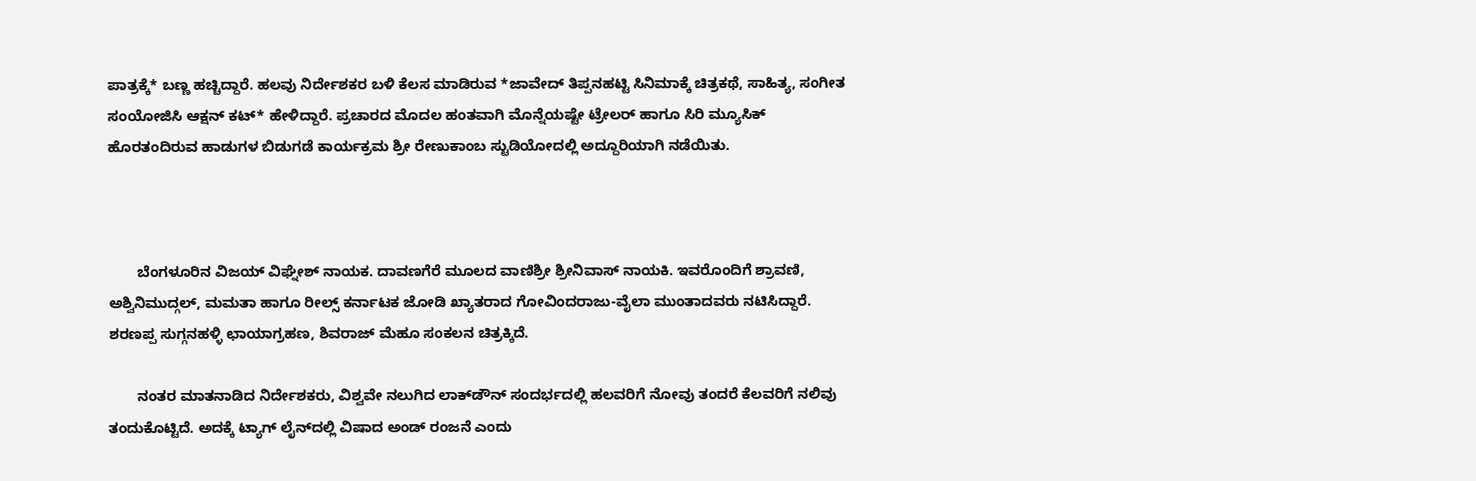ಪಾತ್ರಕ್ಕೆ* ಬಣ್ಣ ಹಚ್ಚಿದ್ದಾರೆ. ಹಲವು ನಿರ್ದೇಶಕರ ಬಳಿ ಕೆಲಸ ಮಾಡಿರುವ *ಜಾವೇದ್ ತಿಪ್ಪನಹಟ್ಟಿ ಸಿನಿಮಾಕ್ಕೆ ಚಿತ್ರಕಥೆ, ಸಾಹಿತ್ಯ, ಸಂಗೀತ ಸಂಯೋಜಿಸಿ ಆಕ್ಷನ್ ಕಟ್* ಹೇಳಿದ್ದಾರೆ. ಪ್ರಚಾರದ ಮೊದಲ ಹಂತವಾಗಿ ಮೊನ್ನೆಯಷ್ಟೇ ಟ್ರೇಲರ್ ಹಾಗೂ ಸಿರಿ ಮ್ಯೂಸಿಕ್ ಹೊರತಂದಿರುವ ಹಾಡುಗಳ ಬಿಡುಗಡೆ ಕಾರ್ಯಕ್ರಮ ಶ್ರೀ ರೇಣುಕಾಂಬ ಸ್ಟುಡಿಯೋದಲ್ಲಿ ಅದ್ದೂರಿಯಾಗಿ ನಡೆಯಿತು.



       ಬೆಂಗಳೂರಿನ ವಿಜಯ್ ವಿಘ್ನೇಶ್ ನಾಯಕ. ದಾವಣಗೆರೆ ಮೂಲದ ವಾಣಿಶ್ರೀ ಶ್ರೀನಿವಾಸ್ ನಾಯಕಿ. ಇವರೊಂದಿಗೆ ಶ್ರಾವಣಿ, ಅಶ್ವಿನಿಮುದ್ಗಲ್, ಮಮತಾ ಹಾಗೂ ರೀಲ್ಸ್ ಕರ್ನಾಟಕ ಜೋಡಿ ಖ್ಯಾತರಾದ ಗೋವಿಂದರಾಜು-ವೈಲಾ ಮುಂತಾದವರು ನಟಿಸಿದ್ದಾರೆ. ಶರಣಪ್ಪ ಸುಗ್ಗನಹಳ್ಳಿ ಛಾಯಾಗ್ರಹಣ, ಶಿವರಾಜ್ ಮೆಹೂ ಸಂಕಲನ ಚಿತ್ರಕ್ಕಿದೆ.

       ನಂತರ ಮಾತನಾಡಿದ ನಿರ್ದೇಶಕರು, ವಿಶ್ವವೇ ನಲುಗಿದ ಲಾಕ್‌ಡೌನ್ ಸಂದರ್ಭದಲ್ಲಿ ಹಲವರಿಗೆ ನೋವು ತಂದರೆ ಕೆಲವರಿಗೆ ನಲಿವು ತಂದುಕೊಟ್ಟಿದೆ. ಅದಕ್ಕೆ ಟ್ಯಾಗ್ ಲೈನ್‌ದಲ್ಲಿ ವಿಷಾದ ಅಂಡ್ ರಂಜನೆ ಎಂದು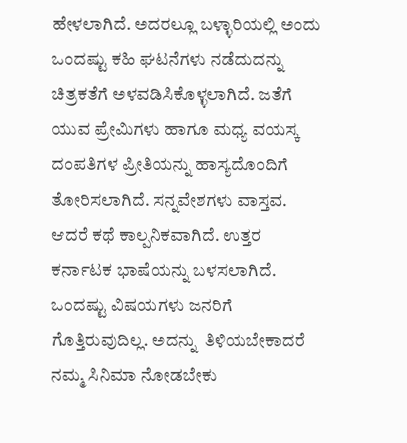ಹೇಳಲಾಗಿದೆ. ಅದರಲ್ಲೂ ಬಳ್ಳಾರಿಯಲ್ಲಿ ಅಂದು ಒಂದಷ್ಟು ಕಹಿ ಘಟನೆಗಳು ನಡೆದುದನ್ನು ಚಿತ್ರಕತೆಗೆ ಅಳವಡಿಸಿಕೊಳ್ಳಲಾಗಿದೆ. ಜತೆಗೆ ಯುವ ಪ್ರೇಮಿಗಳು ಹಾಗೂ ಮಧ್ಯ ವಯಸ್ಕ ದಂಪತಿಗಳ ಪ್ರೀತಿಯನ್ನು ಹಾಸ್ಯದೊಂದಿಗೆ ತೋರಿಸಲಾಗಿದೆ. ಸನ್ನವೇಶಗಳು ವಾಸ್ತವ. ಆದರೆ ಕಥೆ ಕಾಲ್ಪನಿಕವಾಗಿದೆ. ಉತ್ತರ ಕರ್ನಾಟಕ ಭಾಷೆಯನ್ನು ಬಳಸಲಾಗಿದೆ. ಒಂದಷ್ಟು ವಿಷಯಗಳು ಜನರಿಗೆ ಗೊತ್ತಿರುವುದಿಲ್ಲ. ಅದನ್ನು  ತಿಳಿಯಬೇಕಾದರೆ ನಮ್ಮ ಸಿನಿಮಾ ನೋಡಬೇಕು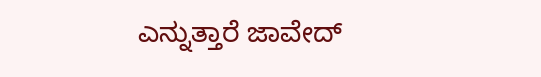ಎನ್ನುತ್ತಾರೆ ಜಾವೇದ್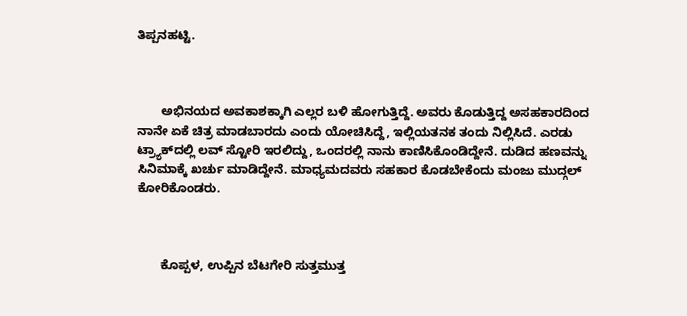ತಿಪ್ಪನಹಟ್ಟಿ.



       ಅಭಿನಯದ ಅವಕಾಶಕ್ಕಾಗಿ ಎಲ್ಲರ ಬಳಿ ಹೋಗುತ್ತಿದ್ದೆ. ಅವರು ಕೊಡುತ್ತಿದ್ದ ಅಸಹಕಾರದಿಂದ ನಾನೇ ಏಕೆ ಚಿತ್ರ ಮಾಡಬಾರದು ಎಂದು ಯೋಚಿಸಿದ್ದೆ, ಇಲ್ಲಿಯತನಕ ತಂದು ನಿಲ್ಲಿಸಿದೆ. ಎರಡು ಟ್ರ್ಯಾಕ್‌ದಲ್ಲಿ ಲವ್ ಸ್ಟೋರಿ ಇರಲಿದ್ದು, ಒಂದರಲ್ಲಿ ನಾನು ಕಾಣಿಸಿಕೊಂಡಿದ್ದೇನೆ. ದುಡಿದ ಹಣವನ್ನು ಸಿನಿಮಾಕ್ಕೆ ಖರ್ಚು ಮಾಡಿದ್ದೇನೆ. ಮಾಧ್ಯಮದವರು ಸಹಕಾರ ಕೊಡಬೇಕೆಂದು ಮಂಜು ಮುದ್ಗಲ್ ಕೋರಿಕೊಂಡರು.



       ಕೊಪ್ಪಳ, ಉಪ್ಪಿನ ಬೆಟಗೇರಿ ಸುತ್ತಮುತ್ತ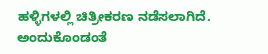ಹಳ್ಳಿಗಳಲ್ಲಿ ಚಿತ್ರೀಕರಣ ನಡೆಸಲಾಗಿದೆ. ಅಂದುಕೊಂಡಂತೆ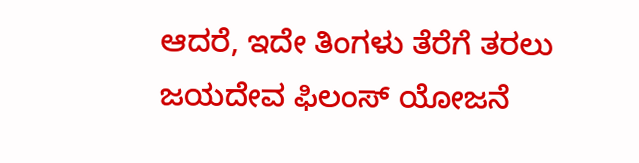ಆದರೆ, ಇದೇ ತಿಂಗಳು ತೆರೆಗೆ ತರಲು ಜಯದೇವ ಫಿಲಂಸ್ ಯೋಜನೆ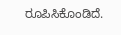ರೂಪಿಸಿಕೊಂಡಿದೆ.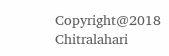Copyright@2018 Chitralahari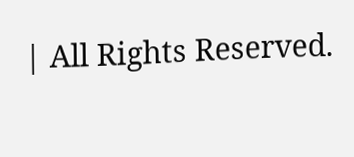| All Rights Reserved.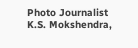Photo Journalist K.S. Mokshendra,